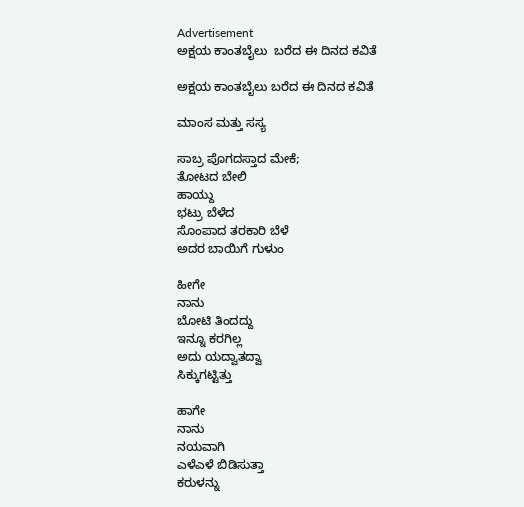Advertisement
ಅಕ್ಷಯ ಕಾಂತಬೈಲು  ಬರೆದ ಈ ದಿನದ ಕವಿತೆ

ಅಕ್ಷಯ ಕಾಂತಬೈಲು ಬರೆದ ಈ ದಿನದ ಕವಿತೆ

ಮಾಂಸ ಮತ್ತು ಸಸ್ಯ

ಸಾಬ್ರ ಪೊಗದಸ್ತಾದ ಮೇಕೆ;
ತೋಟದ ಬೇಲಿ
ಹಾಯ್ದು
ಭಟ್ರು ಬೆಳೆದ
ಸೊಂಪಾದ ತರಕಾರಿ ಬೆಳೆ
ಅದರ ಬಾಯಿಗೆ ಗುಳುಂ

ಹೀಗೇ
ನಾನು
ಬೋಟಿ ತಿಂದದ್ದು
ಇನ್ನೂ ಕರಗಿಲ್ಲ
ಅದು ಯದ್ವಾತದ್ವಾ
ಸಿಕ್ಕುಗಟ್ಟಿತ್ತು

ಹಾಗೇ
ನಾನು
ನಯವಾಗಿ
ಎಳೆಎಳೆ ಬಿಡಿಸುತ್ತಾ
ಕರುಳನ್ನು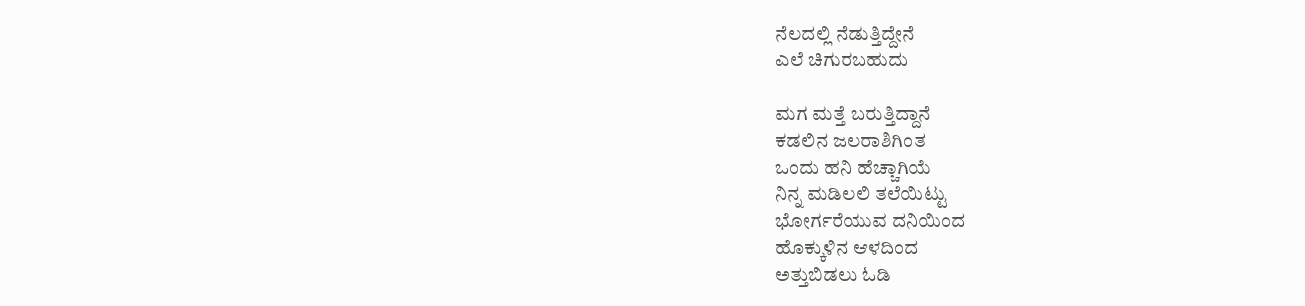ನೆಲದಲ್ಲಿ ನೆಡುತ್ತಿದ್ದೇನೆ
ಎಲೆ ಚಿಗುರಬಹುದು

ಮಗ ಮತ್ತೆ ಬರುತ್ತಿದ್ದಾನೆ
ಕಡಲಿನ ಜಲರಾಶಿಗಿಂತ
ಒಂದು ಹನಿ ಹೆಚ್ಚಾಗಿಯೆ
ನಿನ್ನ ಮಡಿಲಲಿ ತಲೆಯಿಟ್ಟು
ಭೋರ್ಗರೆಯುವ ದನಿಯಿಂದ
ಹೊಕ್ಕುಳಿನ ಆಳದಿಂದ
ಅತ್ತುಬಿಡಲು ಓಡಿ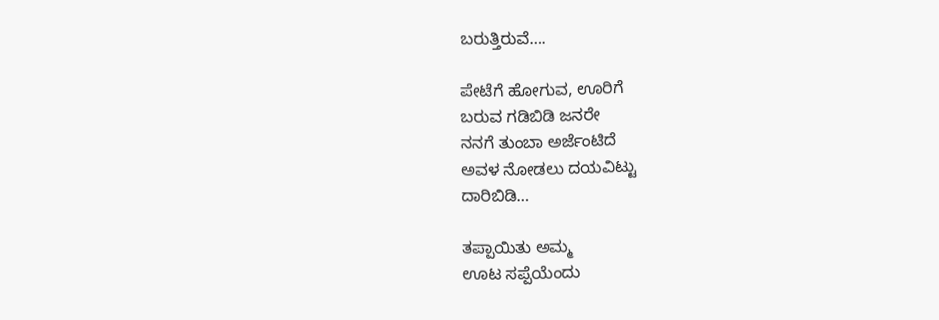ಬರುತ್ತಿರುವೆ….

ಪೇಟೆಗೆ ಹೋಗುವ, ಊರಿಗೆ
ಬರುವ ಗಡಿಬಿಡಿ ಜನರೇ
ನನಗೆ ತುಂಬಾ ಅರ್ಜೆಂಟಿದೆ
ಅವಳ ನೋಡಲು ದಯವಿಟ್ಟು
ದಾರಿಬಿಡಿ…

ತಪ್ಪಾಯಿತು ಅಮ್ಮ
ಊಟ ಸಪ್ಪೆಯೆಂದು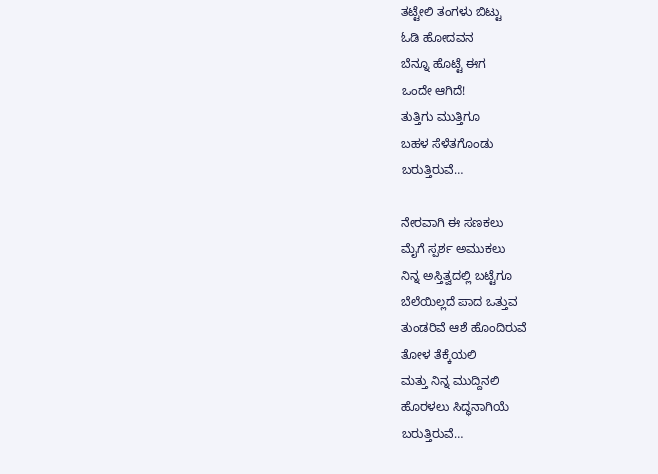ತಟ್ಟೇಲಿ ತಂಗಳು ಬಿಟ್ಟು
ಓಡಿ ಹೋದವನ
ಬೆನ್ನೂ ಹೊಟ್ಟೆ ಈಗ
ಒಂದೇ ಆಗಿದೆ!
ತುತ್ತಿಗು ಮುತ್ತಿಗೂ
ಬಹಳ ಸೆಳೆತಗೊಂಡು
ಬರುತ್ತಿರುವೆ…

ನೇರವಾಗಿ ಈ ಸಣಕಲು
ಮೈಗೆ ಸ್ಪರ್ಶ ಅಮುಕಲು
ನಿನ್ನ ಅಸ್ತಿತ್ವದಲ್ಲಿ ಬಟ್ಟೆಗೂ
ಬೆಲೆಯಿಲ್ಲದೆ ಪಾದ ಒತ್ತುವ
ತುಂಡರಿವೆ ಆಶೆ ಹೊಂದಿರುವೆ
ತೋಳ ತೆಕ್ಕೆಯಲಿ
ಮತ್ತು ನಿನ್ನ ಮುದ್ದಿನಲಿ
ಹೊರಳಲು ಸಿದ್ಧನಾಗಿಯೆ
ಬರುತ್ತಿರುವೆ…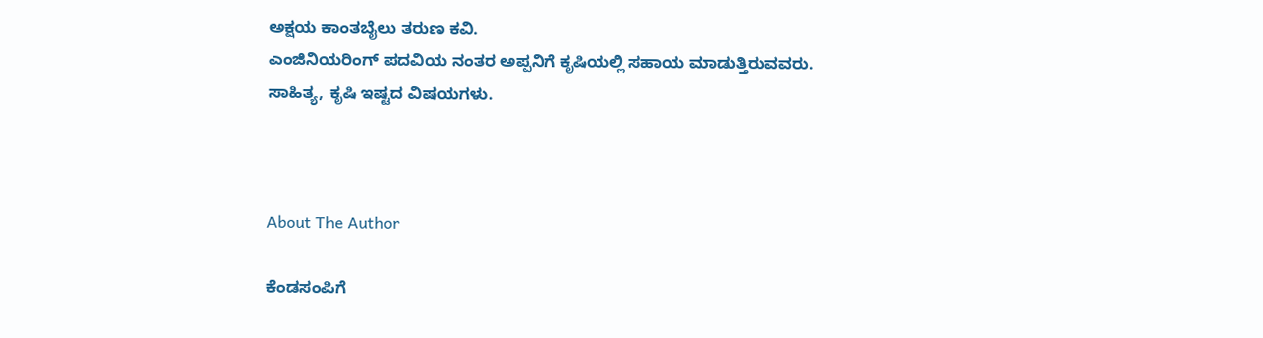ಅಕ್ಷಯ ಕಾಂತಬೈಲು ತರುಣ ಕವಿ.
ಎಂಜಿನಿಯರಿಂಗ್ ಪದವಿಯ ನಂತರ ಅಪ್ಪನಿಗೆ ಕೃಷಿಯಲ್ಲಿ ಸಹಾಯ ಮಾಡುತ್ತಿರುವವರು.
ಸಾಹಿತ್ಯ, ಕೃಷಿ ಇಷ್ಟದ ವಿಷಯಗಳು.



About The Author

ಕೆಂಡಸಂಪಿಗೆ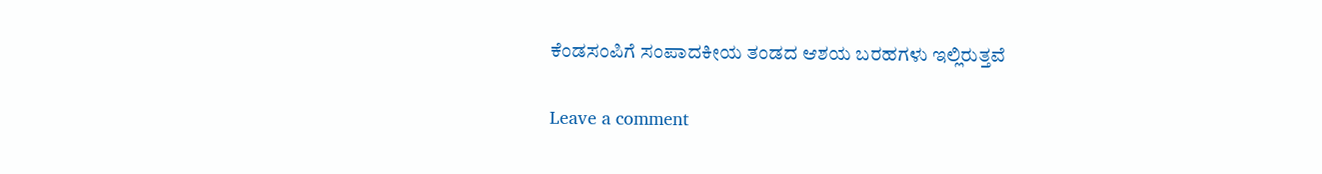ಕೆಂಡಸಂಪಿಗೆ ಸಂಪಾದಕೀಯ ತಂಡದ ಆಶಯ ಬರಹಗಳು ಇಲ್ಲಿರುತ್ತವೆ

Leave a comment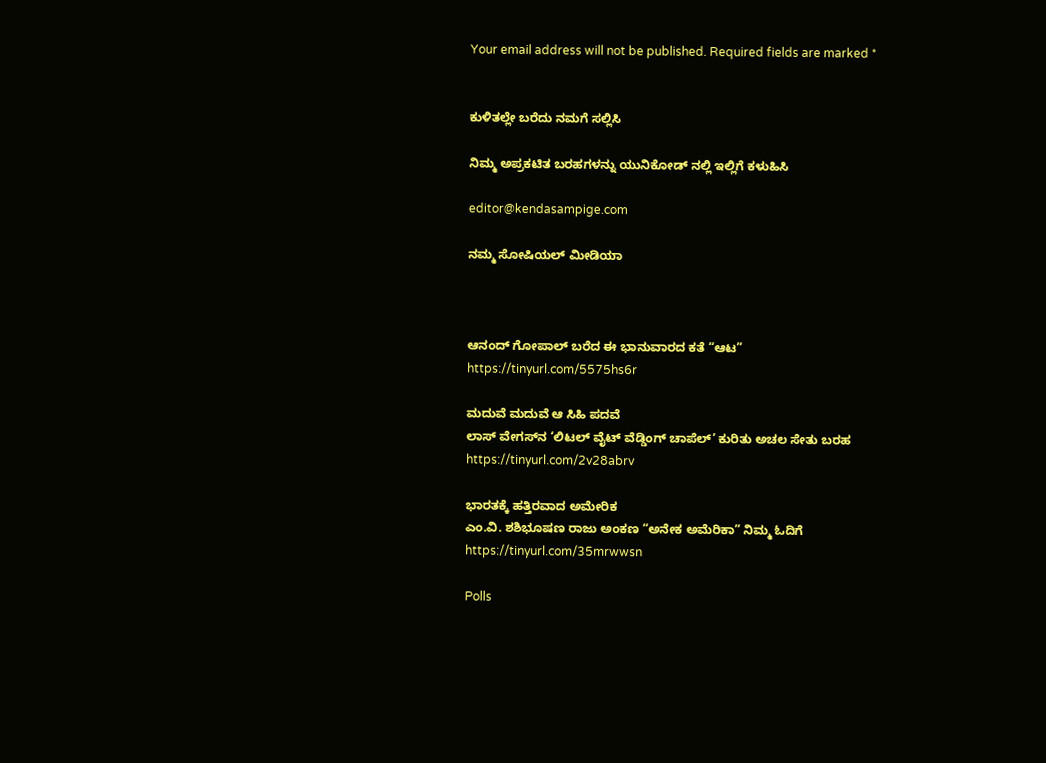Your email address will not be published. Required fields are marked *


ಕುಳಿತಲ್ಲೇ ಬರೆದು ನಮಗೆ ಸಲ್ಲಿಸಿ

ನಿಮ್ಮ ಅಪ್ರಕಟಿತ ಬರಹಗಳನ್ನು ಯುನಿಕೋಡ್ ನಲ್ಲಿ ಇಲ್ಲಿಗೆ ಕಳುಹಿಸಿ

editor@kendasampige.com

ನಮ್ಮ ಸೋಷಿಯಲ್‌ ಮೀಡಿಯಾ



ಆನಂದ್‌ ಗೋಪಾಲ್‌ ಬರೆದ ಈ ಭಾನುವಾರದ ಕತೆ “ಆಟ”
https://tinyurl.com/5575hs6r

ಮದುವೆ ಮದುವೆ ಆ ಸಿಹಿ ಪದವೆ
ಲಾಸ್‌ ವೇಗಸ್‌ನ ‘ಲಿಟಲ್ ವೈಟ್ ವೆಡ್ಡಿಂಗ್ ಚಾಪೆಲ್’ ಕುರಿತು ಅಚಲ ಸೇತು ಬರಹ
https://tinyurl.com/2v28abrv

ಭಾರತಕ್ಕೆ ಹತ್ತಿರವಾದ ಅಮೇರಿಕ
ಎಂ.ವಿ. ಶಶಿಭೂಷಣ ರಾಜು ಅಂಕಣ “ಅನೇಕ ಅಮೆರಿಕಾ” ನಿಮ್ಮ ಓದಿಗೆ
https://tinyurl.com/35mrwwsn

Polls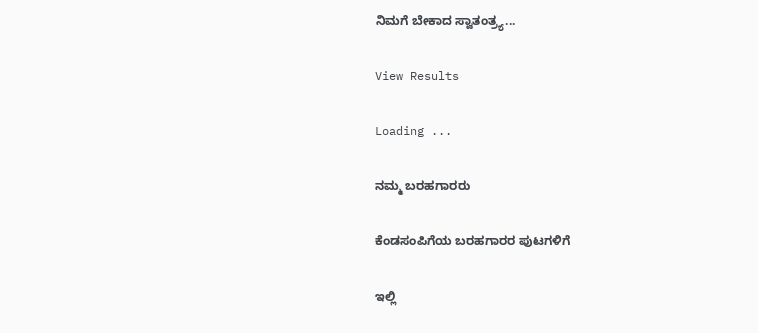ನಿಮಗೆ ಬೇಕಾದ ಸ್ವಾತಂತ್ರ್ಯ...

View Results

Loading ...

ನಮ್ಮ ಬರಹಗಾರರು

ಕೆಂಡಸಂಪಿಗೆಯ ಬರಹಗಾರರ ಪುಟಗಳಿಗೆ

ಇಲ್ಲಿ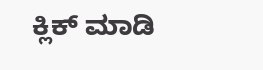ಕ್ಲಿಕ್ ಮಾಡಿ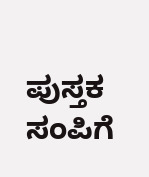ಪುಸ್ತಕ ಸಂಪಿಗೆ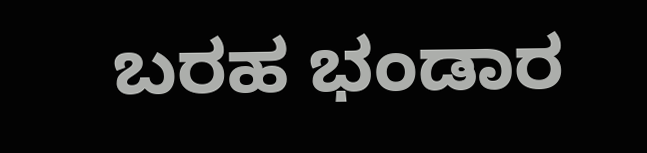ಬರಹ ಭಂಡಾರ